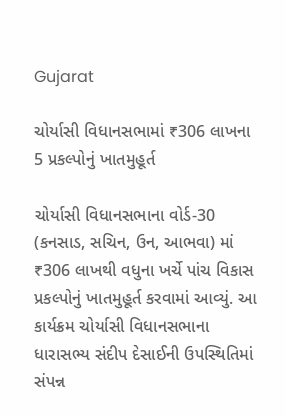Gujarat

ચોર્યાસી વિધાનસભામાં ₹306 લાખના 5 પ્રકલ્પોનું ખાતમુહૂર્ત

ચોર્યાસી વિધાનસભાના વોર્ડ-30 (કનસાડ, સચિન, ઉન, આભવા) માં ₹306 લાખથી વધુના ખર્ચે પાંચ વિકાસ પ્રકલ્પોનું ખાતમુહૂર્ત કરવામાં આવ્યું. આ કાર્યક્રમ ચોર્યાસી વિધાનસભાના ધારાસભ્ય સંદીપ દેસાઈની ઉપસ્થિતિમાં સંપન્ન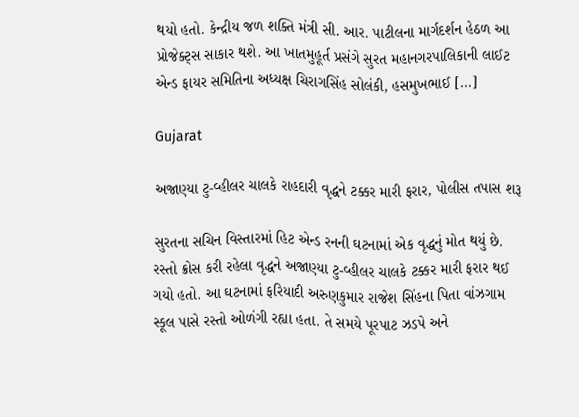થયો હતો. કેન્દ્રીય જળ શક્તિ મંત્રી સી. આર. પાટીલના માર્ગદર્શન હેઠળ આ પ્રોજેક્ટ્સ સાકાર થશે. આ ખાતમુહૂર્ત પ્રસંગે સુરત મહાનગરપાલિકાની લાઈટ એન્ડ ફાયર સમિતિના અધ્યક્ષ ચિરાગસિંહ સોલંકી, હસમુખભાઈ […]

Gujarat

અજાણ્યા ટુ-વ્હીલર ચાલકે રાહદારી વૃદ્ધને ટક્કર મારી ફરાર, પોલીસ તપાસ શરૂ

સુરતના સચિન વિસ્તારમાં હિટ એન્ડ રનની ઘટનામાં એક વૃદ્ધનું મોત થયું છે. રસ્તો ક્રોસ કરી રહેલા વૃદ્ધને અજાણ્યા ટુ-વ્હીલર ચાલકે ટક્કર મારી ફરાર થઈ ગયો હતો. આ ઘટનામાં ફરિયાદી અરુણકુમાર રાજેશ સિંહના પિતા વાંઝગામ સ્કૂલ પાસે રસ્તો ઓળંગી રહ્યા હતા. તે સમયે પૂરપાટ ઝડપે અને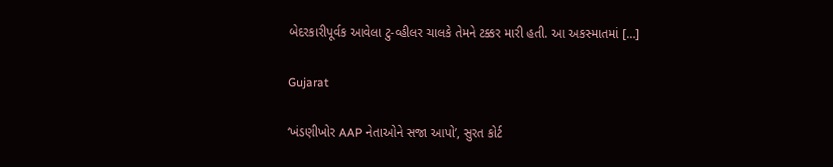બેદરકારીપૂર્વક આવેલા ટુ-વ્હીલર ચાલકે તેમને ટક્કર મારી હતી. આ અકસ્માતમાં […]

Gujarat

‘ખંડણીખોર AAP નેતાઓને સજા આપો’, સુરત કોર્ટ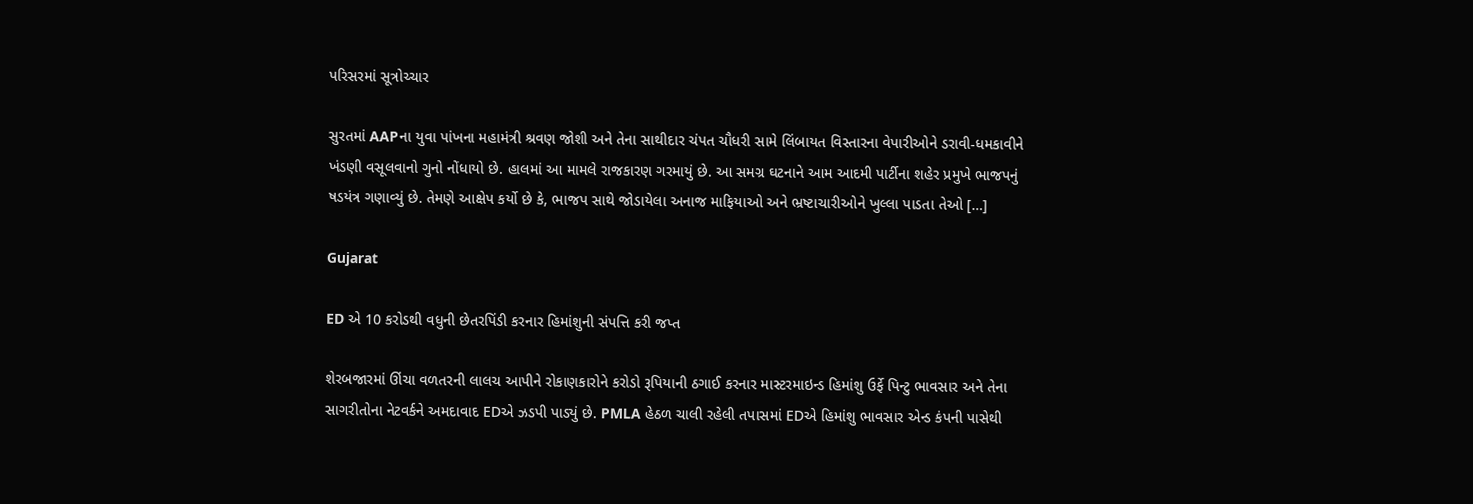પરિસરમાં સૂત્રોચ્ચાર

સુરતમાં AAPના યુવા પાંખના મહામંત્રી શ્રવણ જોશી અને તેના સાથીદાર ચંપત ચૌધરી સામે લિંબાયત વિસ્તારના વેપારીઓને ડરાવી-ધમકાવીને ખંડણી વસૂલવાનો ગુનો નોંધાયો છે. હાલમાં આ મામલે રાજકારણ ગરમાયું છે. આ સમગ્ર ઘટનાને આમ આદમી પાર્ટીના શહેર પ્રમુખે ભાજપનું ષડયંત્ર ગણાવ્યું છે. તેમણે આક્ષેપ કર્યો છે કે, ભાજપ સાથે જોડાયેલા અનાજ માફિયાઓ અને ભ્રષ્ટાચારીઓને ખુલ્લા પાડતા તેઓ […]

Gujarat

ED એ 10 કરોડથી વધુની છેતરપિંડી કરનાર હિમાંશુની સંપત્તિ કરી જપ્ત

શેરબજારમાં ઊંચા વળતરની લાલચ આપીને રોકાણકારોને કરોડો રૂપિયાની ઠગાઈ કરનાર માસ્ટરમાઇન્ડ હિમાંશુ ઉર્ફે પિન્ટુ ભાવસાર અને તેના સાગરીતોના નેટવર્કને અમદાવાદ EDએ ઝડપી પાડ્યું છે. PMLA હેઠળ ચાલી રહેલી તપાસમાં EDએ હિમાંશુ ભાવસાર એન્ડ કંપની પાસેથી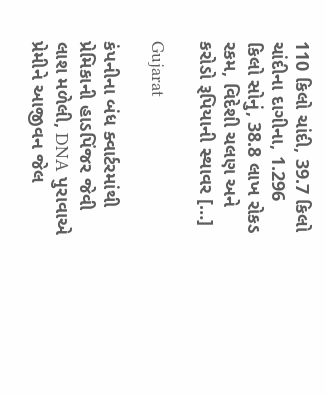110 કિલો ચાંદી, 39.7 કિલો ચાંદીના દાગીના, 1.296 કિલો સોનું, 38.8 લાખ રોકડ રકમ, વિદેશી ચલણ અને કરોડો રૂપિયાની સ્થાવર […]

Gujarat

કંપનીના બંધ ક્વાર્ટરમાંથી પ્રેમિકાની હાડપિંજર જેવી લાશ મળેલી, DNA પુરાવાએ પ્રેમીને આજીવન જેલ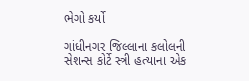ભેગો કર્યો

ગાંધીનગર જિલ્લાના કલોલની સેશન્સ કોર્ટે સ્ત્રી હત્યાના એક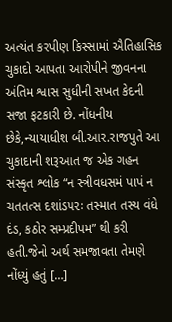અત્યંત કરપીણ કિસ્સામાં ઐતિહાસિક ચુકાદો આપતા આરોપીને જીવનના અંતિમ શ્વાસ સુધીની સખત કેદની સજા ફટકારી છે. નોંધનીય છેકે,ન્યાયાધીશ બી.આર.રાજપુતે આ ચુકાદાની શરૂઆત જ એક ગહન સંસ્કૃત શ્લોક “ન સ્ત્રીવધસમં પાપં ન ચતતત્સ દશાંડ૫૨ઃ તસ્માત તસ્ય વંધે દંડ, કઠોર સમ્પ્રદીપમ” થી કરી હતી.જેનો અર્થ સમજાવતા તેમણે નોંધ્યું હતું […]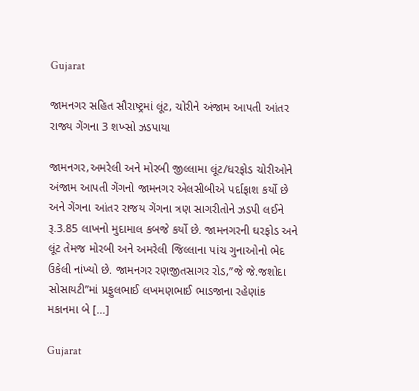Gujarat

જામનગર સહિત સૌરાષ્ટ્રમાં લૂંટ, ચોરીને અંજામ આપતી આંતર રાજ્ય ગેંગના 3 શખ્સો ઝડપાયા

જામનગર,અમરેલી અને મોરબી જીલ્લામા લૂંટ/ધરફોડ ચોરીઓને અંજામ આપતી ગેંગનો જામનગર એલસીબીએ પર્દાફાશ કર્યો છે અને ગેંગના આંતર રાજય ગેંગના ત્રણ સાગરીતોને ઝડપી લઈને રૂ.3.85 લાખનો મુદામાલ કબજે કર્યો છે. જામનગરની ઘરફોડ અને લૂંટ તેમજ મોરબી અને અમરેલી જિલ્લાના પાંચ ગુનાઓનો ભેદ ઉકેલી નાંખ્યો છે. જામનગર રણજીતસાગર રોડ,’’જે જે.જશોદા સોસાયટી’’માં પ્રફુલભાઈ લખમણભાઈ ભાડજાના રહેણાંક મકાનમા બે […]

Gujarat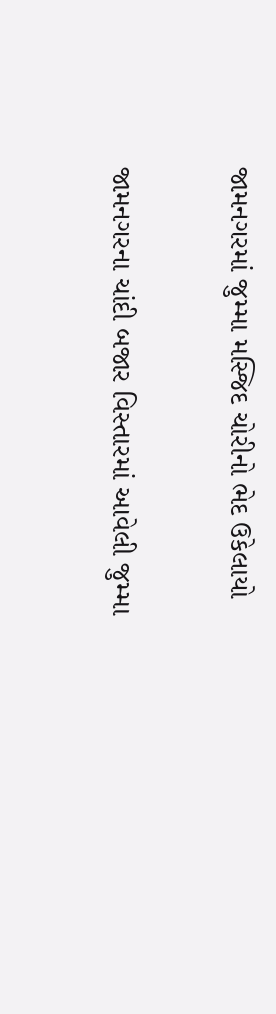જામનગરમાં જુમ્મા મસ્જિદ ચોરીનો ભેદ ઉકેલાયો

જામનગરના ચાંદી બજાર વિસ્તારમાં આવેલી જુમ્મા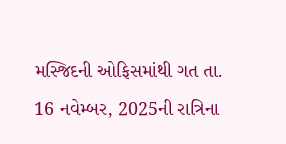મસ્જિદની ઓફિસમાંથી ગત તા. 16 નવેમ્બર, 2025ની રાત્રિના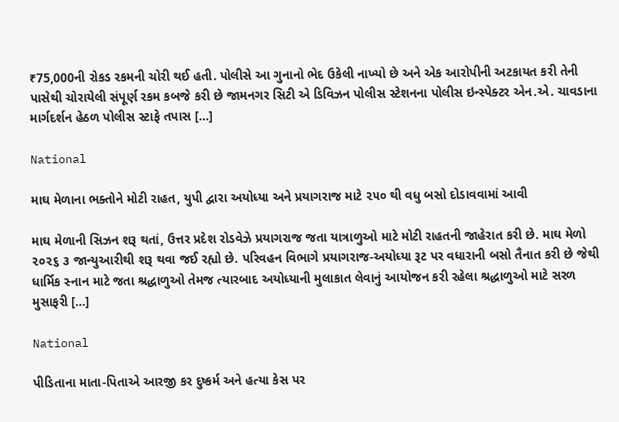₹75,000ની રોકડ રકમની ચોરી થઈ હતી. પોલીસે આ ગુનાનો ભેદ ઉકેલી નાખ્યો છે અને એક આરોપીની અટકાયત કરી તેની પાસેથી ચોરાયેલી સંપૂર્ણ રકમ કબજે કરી છે જામનગર સિટી એ ડિવિઝન પોલીસ સ્ટેશનના પોલીસ ઇન્સ્પેક્ટર એન.એ. ચાવડાના માર્ગદર્શન હેઠળ પોલીસ સ્ટાફે તપાસ […]

National

માઘ મેળાના ભક્તોને મોટી રાહત, યુપી દ્વારા અયોધ્યા અને પ્રયાગરાજ માટે ૨૫૦ થી વધુ બસો દોડાવવામાં આવી

માઘ મેળાની સિઝન શરૂ થતાં, ઉત્તર પ્રદેશ રોડવેઝે પ્રયાગરાજ જતા યાત્રાળુઓ માટે મોટી રાહતની જાહેરાત કરી છે. માઘ મેળો ૨૦૨૬ ૩ જાન્યુઆરીથી શરૂ થવા જઈ રહ્યો છે. પરિવહન વિભાગે પ્રયાગરાજ-અયોધ્યા રૂટ પર વધારાની બસો તૈનાત કરી છે જેથી ધાર્મિક સ્નાન માટે જતા શ્રદ્ધાળુઓ તેમજ ત્યારબાદ અયોધ્યાની મુલાકાત લેવાનું આયોજન કરી રહેલા શ્રદ્ધાળુઓ માટે સરળ મુસાફરી […]

National

પીડિતાના માતા-પિતાએ આરજી કર દુષ્કર્મ અને હત્યા કેસ પર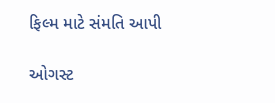ફિલ્મ માટે સંમતિ આપી

ઓગસ્ટ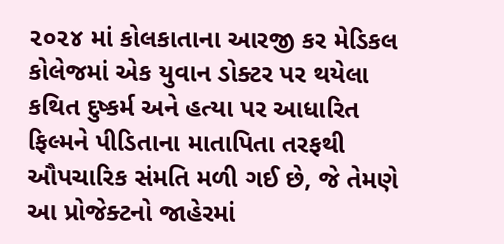૨૦૨૪ માં કોલકાતાના આરજી કર મેડિકલ કોલેજમાં એક યુવાન ડોક્ટર પર થયેલા કથિત દુષ્કર્મ અને હત્યા પર આધારિત ફિલ્મને પીડિતાના માતાપિતા તરફથી ઔપચારિક સંમતિ મળી ગઈ છે, જે તેમણે આ પ્રોજેક્ટનો જાહેરમાં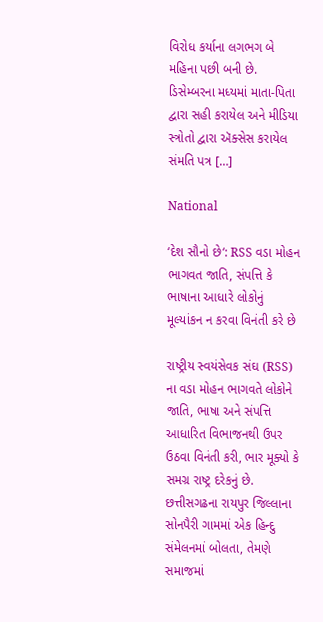વિરોધ કર્યાના લગભગ બે મહિના પછી બની છે. ડિસેમ્બરના મધ્યમાં માતા-પિતા દ્વારા સહી કરાયેલ અને મીડિયા સ્ત્રોતો દ્વારા ઍક્સેસ કરાયેલ સંમતિ પત્ર […]

National

‘દેશ સૌનો છે‘: RSS વડા મોહન ભાગવત જાતિ, સંપત્તિ કે ભાષાના આધારે લોકોનું મૂલ્યાંકન ન કરવા વિનંતી કરે છે

રાષ્ટ્રીય સ્વયંસેવક સંઘ (RSS) ના વડા મોહન ભાગવતે લોકોને જાતિ, ભાષા અને સંપત્તિ આધારિત વિભાજનથી ઉપર ઉઠવા વિનંતી કરી, ભાર મૂક્યો કે સમગ્ર રાષ્ટ્ર દરેકનું છે. છત્તીસગઢના રાયપુર જિલ્લાના સોનપૈરી ગામમાં એક હિન્દુ સંમેલનમાં બોલતા, તેમણે સમાજમાં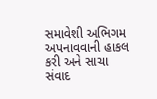સમાવેશી અભિગમ અપનાવવાની હાકલ કરી અને સાચા સંવાદ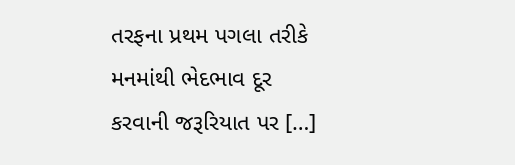તરફના પ્રથમ પગલા તરીકે મનમાંથી ભેદભાવ દૂર કરવાની જરૂરિયાત પર […]